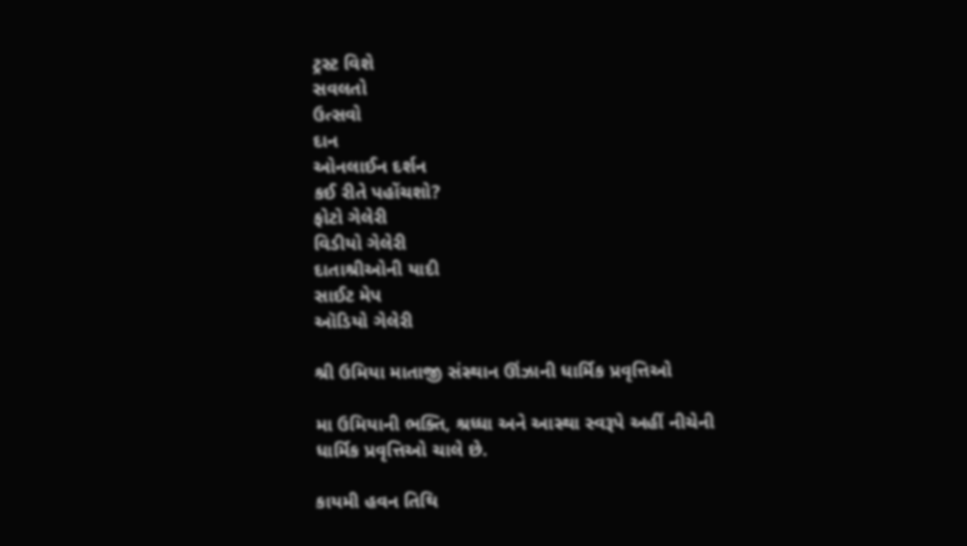ટ્રસ્ટ વિશે
સવલતો
ઉત્સવો
દાન
ઓનલાઈન દર્શન
કઈ રીતે પહોંચશો?
ફોટો ગેલેરી
વિડીયો ગેલેરી
દાતાશ્રીઓની યાદી
સાઈટ મેપ
ઑડિયો ગેલેરી

શ્રી ઉમિયા માતાજી સંસ્થાન ઊંઝાની ધાર્મિક પ્રવૃત્તિઓ

મા ઉમિયાની ભક્તિ, શ્રધ્ધા અને આસ્થા સ્વરૂપે અહીં નીચેની ધાર્મિક પ્રવૃત્તિઓ ચાલે છે.

કાયમી હવન તિથિ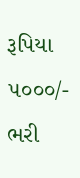રૂપિયા ૫૦૦૦/- ભરી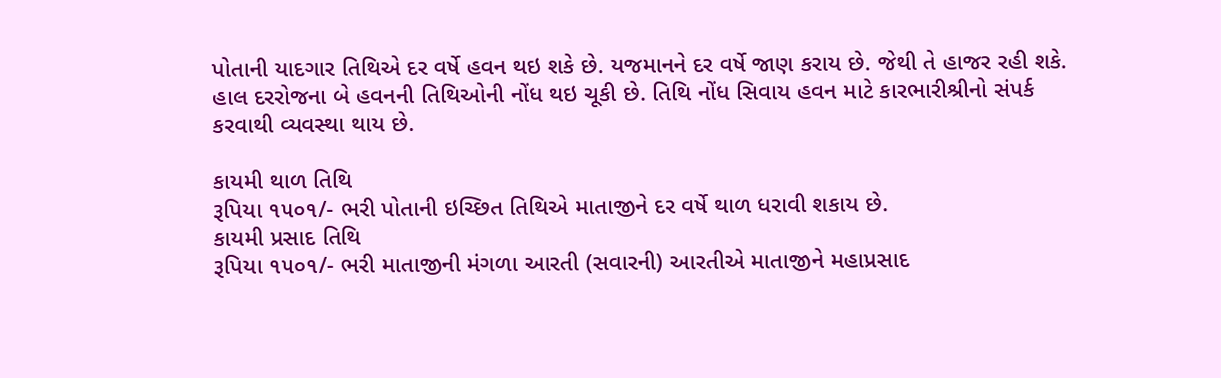પોતાની યાદગાર તિથિએ દર વર્ષે હવન થઇ શકે છે. યજમાનને દર વર્ષે જાણ કરાય છે. જેથી તે હાજર રહી શકે. હાલ દરરોજના બે હવનની તિથિઓની નોંધ થઇ ચૂકી છે. તિથિ નોંધ સિવાય હવન માટે કારભારીશ્રીનો સંપર્ક કરવાથી વ્યવસ્થા થાય છે.

કાયમી થાળ તિથિ
રૂપિયા ૧૫૦૧/- ભરી પોતાની ઇચ્છિત તિથિએ માતાજીને દર વર્ષે થાળ ધરાવી શકાય છે.
કાયમી પ્રસાદ તિથિ
રૂપિયા ૧૫૦૧/- ભરી માતાજીની મંગળા આરતી (સવારની) આરતીએ માતાજીને મહાપ્રસાદ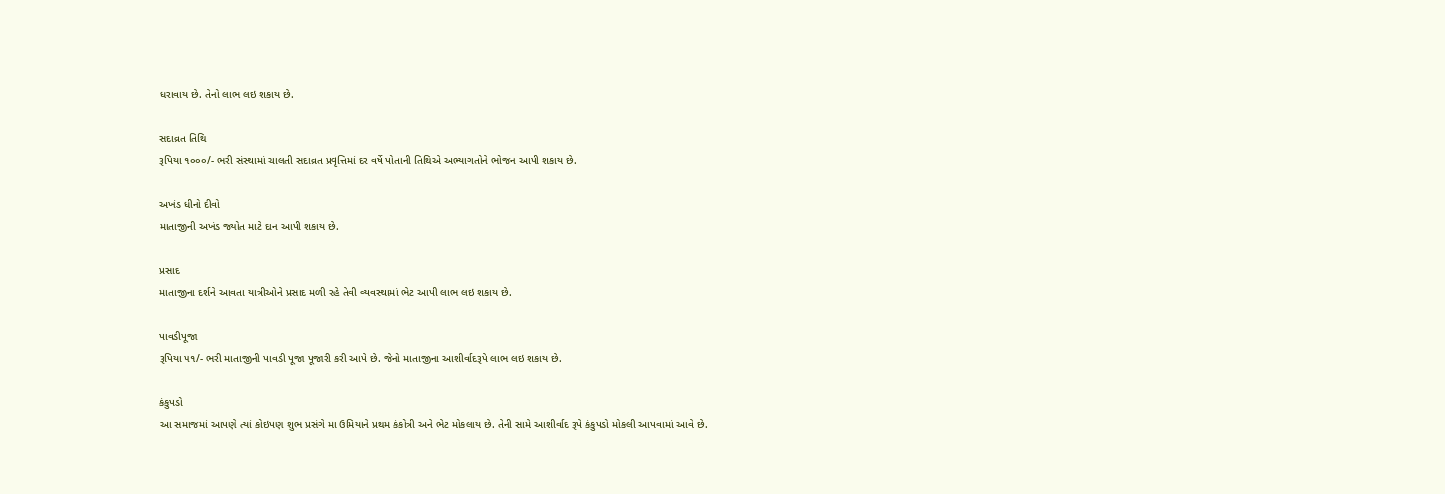ધરાવાય છે. તેનો લાભ લઇ શકાય છે.

સદાવ્રત તિથિ
રૂપિયા ૧૦૦૦/- ભરી સંસ્થામાં ચાલતી સદાવ્રત પ્રવૃત્તિમાં દર વર્ષે પોતાની તિથિએ અભ્યાગતોને ભોજન આપી શકાય છે.

અખંડ ધીનો દીવો
માતાજીની અખંડ જ્યોત માટે દાન આપી શકાય છે.

પ્રસાદ
માતાજીના દર્શને આવતા યાત્રીઓને પ્રસાદ મળી રહે તેવી વ્યવસ્થામાં ભેટ આપી લાભ લઇ શકાય છે.

પાવડીપૂજા
રૂપિયા ૫૧/- ભરી માતાજીની પાવડી પૂજા પૂજારી કરી આપે છે. જેનો માતાજીના આશીર્વાદરૂપે લાભ લઇ શકાય છે.

કંકુપડો
આ સમાજમાં આપણે ત્યાં કોઇપણ શુભ પ્રસંગે મા ઉમિયાને પ્રથમ કંકોત્રી અને ભેટ મોકલાય છે. તેની સામે આશીર્વાદ રૂપે કંકુપડો મોકલી આપવામાં આવે છે.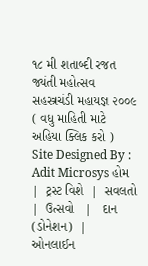૧૮ મી શતાબ્દી રજત જ્યંતી મહોત્સવ સહસ્ત્રચંડી મહાયજ્ઞ ૨૦૦૯ ( વધુ માહિતી માટે અહિયા ક્લિક કરો )
Site Designed By : Adit Microsys હોમ   |  ટ્રસ્ટ વિશે  |  સવલતો  |  ઉત્સવો   |   દાન (ડોનેશન)  |  ઓનલાઈન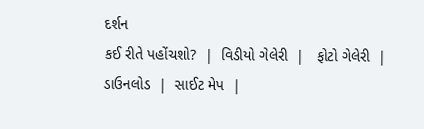દર્શન
કઈ રીતે પહોંચશો?  |  વિડીયો ગેલેરી  |   ફોટો ગેલેરી  | ડાઉનલોડ  |  સાઈટ મેપ  |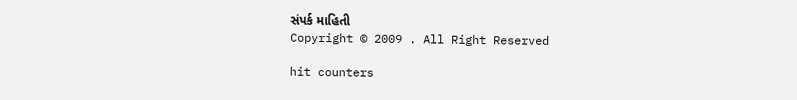સંપર્ક માહિતી
Copyright © 2009 . All Right Reserved

hit counters